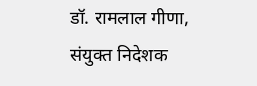डॉ. रामलाल गीणा, संयुक्त निदेशक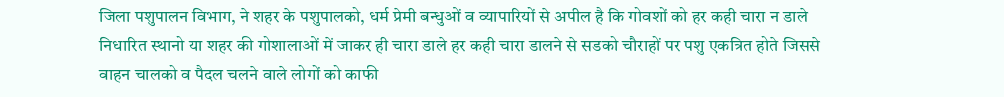जिला पशुपालन विभाग, ने शहर के पशुपालको, धर्म प्रेमी बन्धुओं व व्यापारियों से अपील है कि गोवशों को हर कही चारा न डाले निधारित स्थानो या शहर की गोशालाओं में जाकर ही चारा डाले हर कही चारा डालने से सडको चौराहों पर पशु एकत्रित होते जिससे वाहन चालको व पैदल चलने वाले लोगों को काफी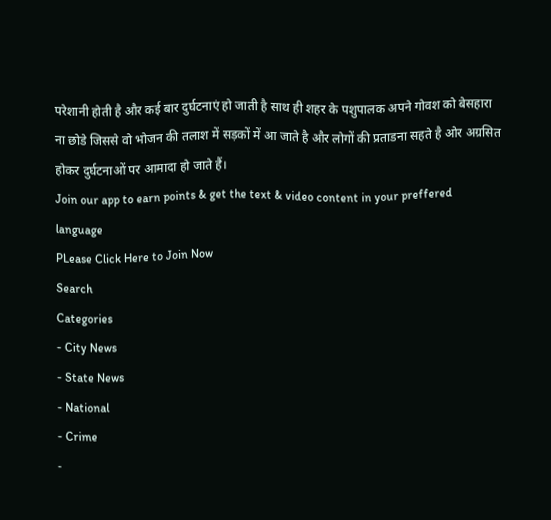परेशानी होती है और कई बार दुर्घटनाएं हो जाती है साथ ही शहर के पशुपालक अपने गोवश को बेसहारा ना छोडे जिससे वो भोजन की तलाश में सड़कों में आ जाते है और लोगों की प्रताडना सहते है ओर अग्रसित होकर दुर्घटनाओं पर आमादा हो जाते हैं।
Join our app to earn points & get the text & video content in your preffered language
PLease Click Here to Join Now
Search
Categories
- City News
- State News
- National
- Crime
-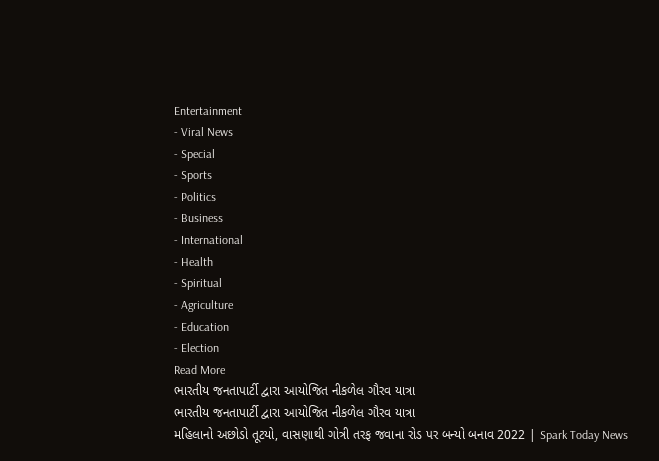Entertainment
- Viral News
- Special
- Sports
- Politics
- Business
- International
- Health
- Spiritual
- Agriculture
- Education
- Election
Read More
ભારતીય જનતાપાર્ટી દ્વારા આયોજિત નીકળેલ ગૌરવ યાત્રા
ભારતીય જનતાપાર્ટી દ્વારા આયોજિત નીકળેલ ગૌરવ યાત્રા
મહિલાનો અછોડો તૂટયો, વાસણાથી ગોત્રી તરફ જવાના રોડ પર બન્યો બનાવ 2022 | Spark Today News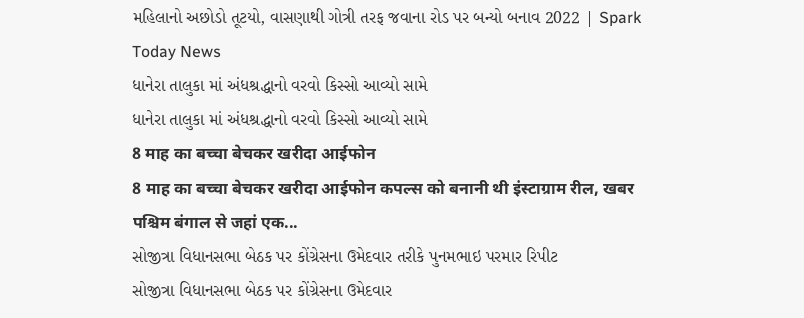મહિલાનો અછોડો તૂટયો, વાસણાથી ગોત્રી તરફ જવાના રોડ પર બન્યો બનાવ 2022 | Spark Today News
ધાનેરા તાલુકા માં અંધશ્રદ્ધાનો વરવો કિસ્સો આવ્યો સામે
ધાનેરા તાલુકા માં અંધશ્રદ્ધાનો વરવો કિસ્સો આવ્યો સામે
8 माह का बच्चा बेचकर खरीदा आईफोन
8 माह का बच्चा बेचकर खरीदा आईफोन कपल्स को बनानी थी इंस्टाग्राम रील, खबर पश्चिम बंगाल से जहां एक...
સોજીત્રા વિધાનસભા બેઠક પર કોંગ્રેસના ઉમેદવાર તરીકે પુનમભાઇ પરમાર રિપીટ
સોજીત્રા વિધાનસભા બેઠક પર કોંગ્રેસના ઉમેદવાર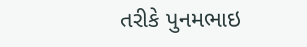તરીકે પુનમભાઇ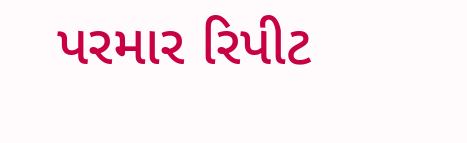પરમાર રિપીટ